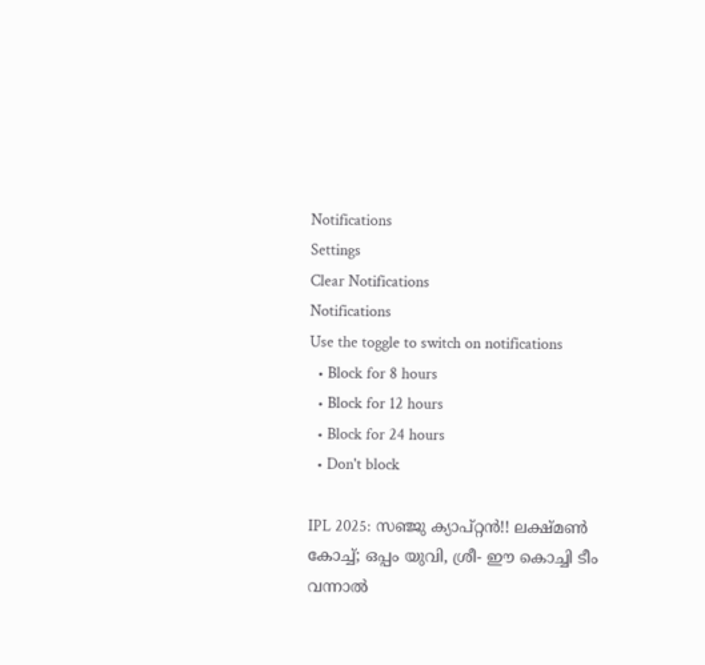Notifications
Settings
Clear Notifications
Notifications
Use the toggle to switch on notifications
  • Block for 8 hours
  • Block for 12 hours
  • Block for 24 hours
  • Don't block

IPL 2025: സഞ്ജു ക്യാപ്റ്റന്‍!! ലക്ഷ്മണ്‍ കോച്ച്; ഒപ്പം യുവി, ശ്രീ- ഈ കൊച്ചി ടീം വന്നാല്‍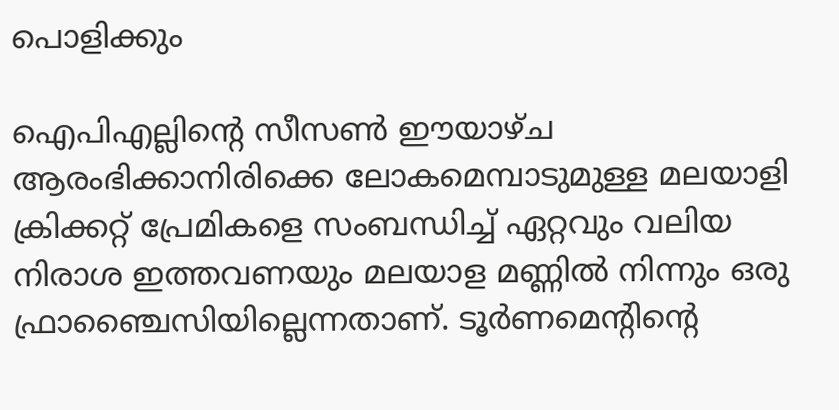പൊളിക്കും

ഐപിഎല്ലിന്റെ സീസണ്‍ ഈയാഴ്ച ആരംഭിക്കാനിരിക്കെ ലോകമെമ്പാടുമുള്ള മലയാളി ക്രിക്കറ്റ് പ്രേമികളെ സംബന്ധിച്ച് ഏറ്റവും വലിയ നിരാശ ഇത്തവണയും മലയാള മണ്ണില്‍ നിന്നും ഒരു ഫ്രാഞ്ചൈസിയില്ലെന്നതാണ്. ടൂര്‍ണമെന്റിന്റെ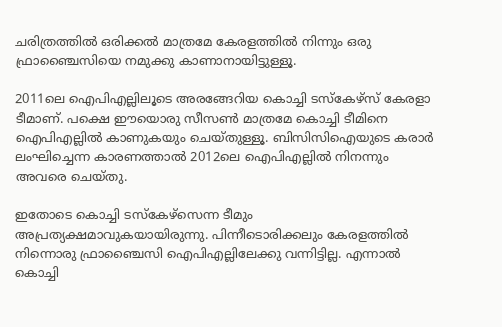ചരിത്രത്തില്‍ ഒരിക്കല്‍ മാത്രമേ കേരളത്തില്‍ നിന്നും ഒരു ഫ്രാഞ്ചൈസിയെ നമുക്കു കാണാനായിട്ടുള്ളൂ.

2011ലെ ഐപിഎല്ലിലൂടെ അരങ്ങേറിയ കൊച്ചി ടസ്‌കേഴ്‌സ് കേരളാ ടീമാണ്. പക്ഷെ ഈയൊരു സീസണ്‍ മാത്രമേ കൊച്ചി ടീമിനെ ഐപിഎല്ലില്‍ കാണുകയും ചെയ്തുള്ളൂ. ബിസിസിഐയുടെ കരാര്‍ ലംഘിച്ചെന്ന കാരണത്താല്‍ 2012ലെ ഐപിഎല്ലില്‍ നിനന്നും അവരെ ചെയ്തു.

ഇതോടെ കൊച്ചി ടസ്‌കേഴ്‌സെന്ന ടീമും അപ്രത്യക്ഷമാവുകയായിരുന്നു. പിന്നീടൊരിക്കലും കേരളത്തില്‍ നിന്നൊരു ഫ്രാഞ്ചൈസി ഐപിഎല്ലിലേക്കു വന്നിട്ടില്ല. എന്നാല്‍ കൊച്ചി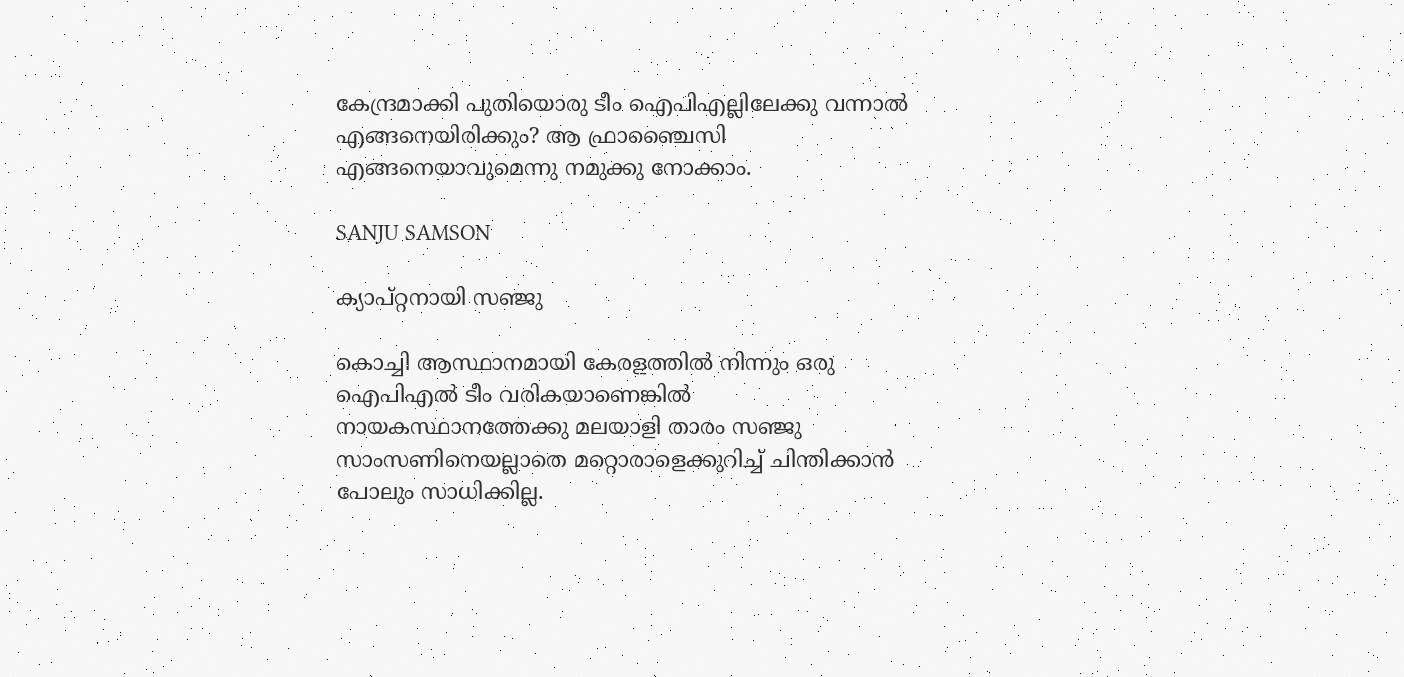കേന്ദ്രമാക്കി പുതിയൊരു ടീം ഐപിഎല്ലിലേക്കു വന്നാല്‍ എങ്ങനെയിരിക്കും? ആ ഫ്രാഞ്ചൈസി എങ്ങനെയാവുമെന്നു നമുക്കു നോക്കാം.

SANJU SAMSON

ക്യാപ്റ്റനായി സഞ്ജു

കൊച്ചി ആസ്ഥാനമായി കേരളത്തില്‍ നിന്നും ഒരു ഐപിഎല്‍ ടീം വരികയാണെങ്കില്‍ നായകസ്ഥാനത്തേക്കു മലയാളി താരം സഞ്ജു സാംസണിനെയല്ലാതെ മറ്റൊരാളെക്കുറിച്ച് ചിന്തിക്കാന്‍ പോലും സാധിക്കില്ല.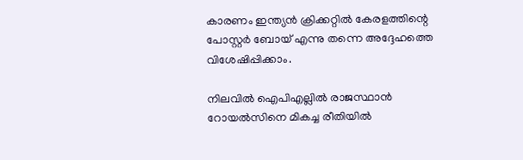കാരണം ഇന്ത്യന്‍ ക്രിക്കറ്റില്‍ കേരളത്തിന്റെ പോസ്റ്റര്‍ ബോയ് എന്നു തന്നെ അദ്ദേഹത്തെ വിശേഷിപ്പിക്കാം.

നിലവില്‍ ഐപിഎല്ലില്‍ രാജസ്ഥാന്‍ റോയല്‍സിനെ മികച്ച രീതിയില്‍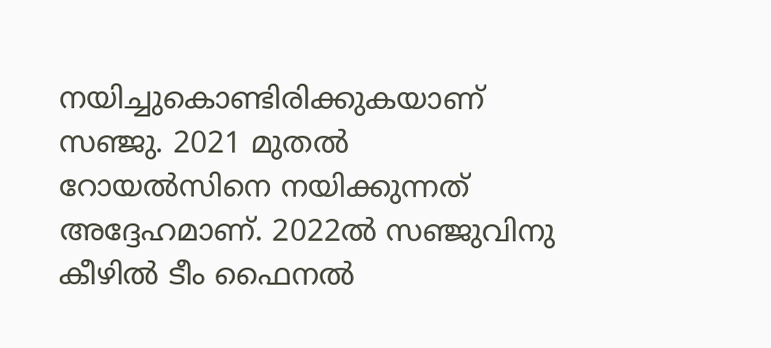നയിച്ചുകൊണ്ടിരിക്കുകയാണ് സഞ്ജു. 2021 മുതല്‍ റോയല്‍സിനെ നയിക്കുന്നത് അദ്ദേഹമാണ്. 2022ല്‍ സഞ്ജുവിനു കീഴില്‍ ടീം ഫൈനല്‍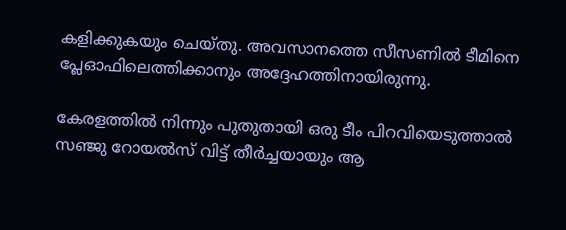കളിക്കുകയും ചെയ്തു. അവസാനത്തെ സീസണില്‍ ടീമിനെ പ്ലേഓഫിലെത്തിക്കാനും അദ്ദേഹത്തിനായിരുന്നു.

കേരളത്തില്‍ നിന്നും പുതുതായി ഒരു ടീം പിറവിയെടുത്താല്‍ സഞ്ജു റോയല്‍സ് വിട്ട് തീര്‍ച്ചയായും ആ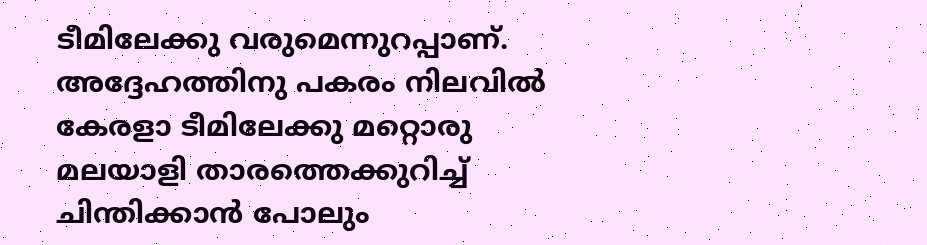ടീമിലേക്കു വരുമെന്നുറപ്പാണ്. അദ്ദേഹത്തിനു പകരം നിലവില്‍ കേരളാ ടീമിലേക്കു മറ്റൊരു മലയാളി താരത്തെക്കുറിച്ച് ചിന്തിക്കാന്‍ പോലും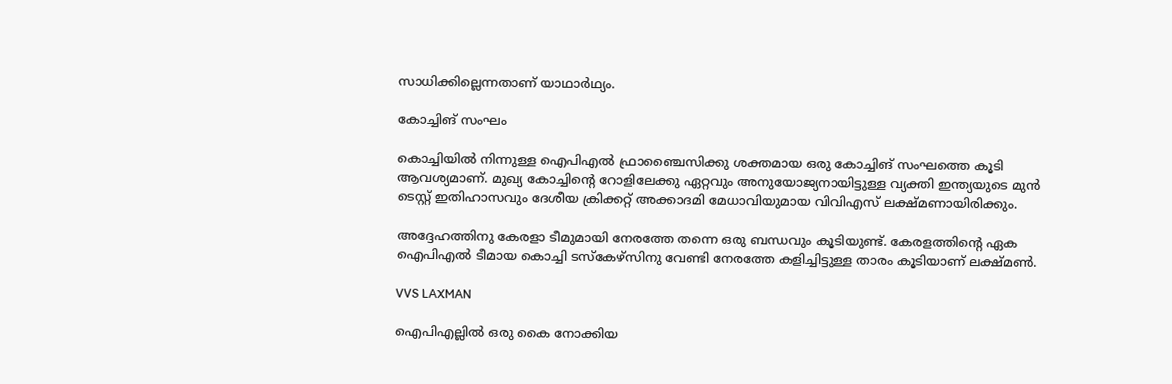സാധിക്കില്ലെന്നതാണ് യാഥാര്‍ഥ്യം.

കോച്ചിങ് സംഘം

കൊച്ചിയില്‍ നിന്നുള്ള ഐപിഎല്‍ ഫ്രാഞ്ചൈസിക്കു ശക്തമായ ഒരു കോച്ചിങ് സംഘത്തെ കൂടി ആവശ്യമാണ്. മുഖ്യ കോച്ചിന്റെ റോളിലേക്കു ഏറ്റവും അനുയോജ്യനായിട്ടുള്ള വ്യക്തി ഇന്ത്യയുടെ മുന്‍ ടെസ്റ്റ് ഇതിഹാസവും ദേശീയ ക്രിക്കറ്റ് അക്കാദമി മേധാവിയുമായ വിവിഎസ് ലക്ഷ്മണായിരിക്കും.

അദ്ദേഹത്തിനു കേരളാ ടീമുമായി നേരത്തേ തന്നെ ഒരു ബന്ധവും കൂടിയുണ്ട്. കേരളത്തിന്റെ ഏക ഐപിഎല്‍ ടീമായ കൊച്ചി ടസ്‌കേഴ്‌സിനു വേണ്ടി നേരത്തേ കളിച്ചിട്ടുള്ള താരം കൂടിയാണ് ലക്ഷ്മണ്‍.

VVS LAXMAN

ഐപിഎല്ലില്‍ ഒരു കൈ നോക്കിയ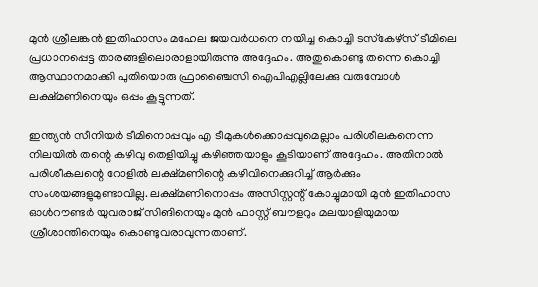മുന്‍ ശ്രീലങ്കന്‍ ഇതിഹാസം മഹേല ജയവര്‍ധനെ നയിച്ച കൊച്ചി ടസ്‌കേഴ്‌സ് ടീമിലെ പ്രധാനപ്പെട്ട താരങ്ങളിലൊരാളായിരുന്നു അദ്ദേഹം. അതുകൊണ്ടു തന്നെ കൊച്ചി ആസ്ഥാനമാക്കി പുതിയൊരു ഫ്രാഞ്ചൈസി ഐപിഎല്ലിലേക്കു വരുമ്പോള്‍ ലക്ഷ്മണിനെയും ഒപ്പം കൂട്ടുന്നത്.

ഇന്ത്യന്‍ സീനിയര്‍ ടീമിനൊപ്പവും എ ടീമുകള്‍ക്കൊപ്പവുമെല്ലാം പരിശീലകനെന്ന നിലയില്‍ തന്റെ കഴിവു തെളിയിച്ചു കഴിഞ്ഞയാളും കൂടിയാണ് അദ്ദേഹം. അതിനാല്‍ പരിശീകലന്റെ റോളില്‍ ലക്ഷ്മണിന്റെ കഴിവിനെക്കുറിച്ച് ആര്‍ക്കും സംശയങ്ങളുമുണ്ടാവില്ല. ലക്ഷ്മണിനൊപ്പം അസിസ്റ്റന്റ് കോച്ചുമായി മുന്‍ ഇതിഹാസ ഓള്‍റൗണ്ടര്‍ യുവരാജ് സിങിനെയും മുന്‍ ഫാസ്റ്റ് ബൗളറും മലയാളിയുമായ ശ്രീശാന്തിനെയും കൊണ്ടുവരാവുന്നതാണ്.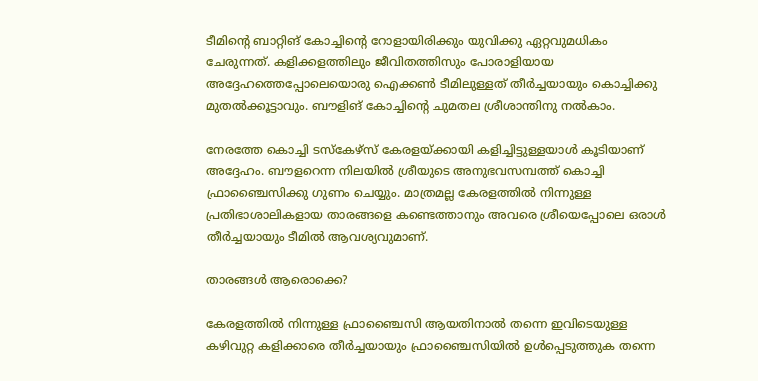ടീമിന്റെ ബാറ്റിങ് കോച്ചിന്റെ റോളായിരിക്കും യുവിക്കു ഏറ്റവുമധികം ചേരുന്നത്. കളിക്കളത്തിലും ജീവിതത്തിസും പോരാളിയായ അദ്ദേഹത്തെപ്പോലെയൊരു ഐക്കണ്‍ ടീമിലുള്ളത് തീര്‍ച്ചയായും കൊച്ചിക്കു മുതല്‍ക്കൂട്ടാവും. ബൗളിങ് കോച്ചിന്റെ ചുമതല ശ്രീശാന്തിനു നല്‍കാം.

നേരത്തേ കൊച്ചി ടസ്‌കേഴ്‌സ് കേരളയ്ക്കായി കളിച്ചിട്ടുള്ളയാള്‍ കൂടിയാണ് അദ്ദേഹം. ബൗളറെന്ന നിലയില്‍ ശ്രീയുടെ അനുഭവസമ്പത്ത് കൊച്ചി ഫ്രാഞ്ചൈസിക്കു ഗുണം ചെയ്യും. മാത്രമല്ല കേരളത്തില്‍ നിന്നുള്ള പ്രതിഭാശാലികളായ താരങ്ങളെ കണ്ടെത്താനും അവരെ ശ്രീയെപ്പോലെ ഒരാള്‍ തീര്‍ച്ചയായും ടീമില്‍ ആവശ്യവുമാണ്.

താരങ്ങള്‍ ആരൊക്കെ?

കേരളത്തില്‍ നിന്നുള്ള ഫ്രാഞ്ചൈസി ആയതിനാല്‍ തന്നെ ഇവിടെയുള്ള കഴിവുറ്റ കളിക്കാരെ തീര്‍ച്ചയായും ഫ്രാഞ്ചൈസിയില്‍ ഉള്‍പ്പെടുത്തുക തന്നെ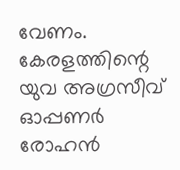വേണം. കേരളത്തിന്റെ യുവ അഗ്രസീവ് ഓപ്പണര്‍ രോഹന്‍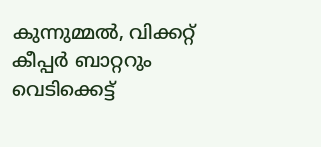കുന്നുമ്മല്‍, വിക്കറ്റ് കീപ്പര്‍ ബാറ്ററും വെടിക്കെട്ട്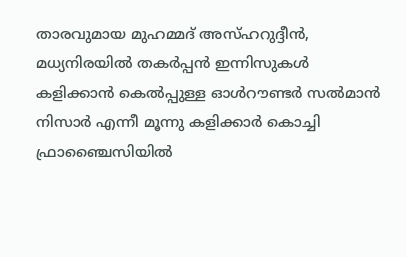താരവുമായ മുഹമ്മദ് അസ്ഹറുദ്ദീന്‍, മധ്യനിരയില്‍ തകര്‍പ്പന്‍ ഇന്നിസുകള്‍ കളിക്കാന്‍ കെല്‍പ്പുള്ള ഓള്‍റൗണ്ടര്‍ സല്‍മാന്‍ നിസാര്‍ എന്നീ മൂന്നു കളിക്കാര്‍ കൊച്ചി ഫ്രാഞ്ചൈസിയില്‍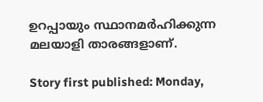ഉറപ്പായും സ്ഥാനമര്‍ഹിക്കുന്ന മലയാളി താരങ്ങളാണ്.

Story first published: Monday,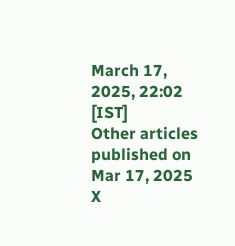March 17, 2025, 22:02 [IST]
Other articles published on Mar 17, 2025
X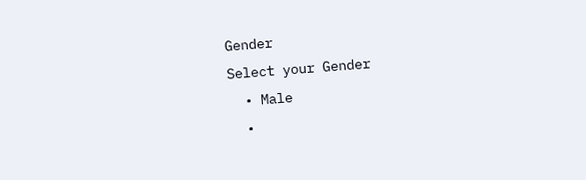Gender
Select your Gender
  • Male
  •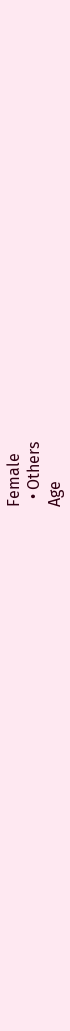Female
  • Others
Age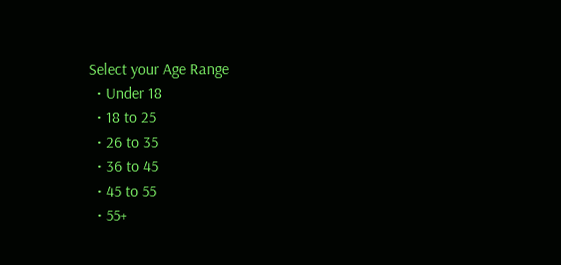Select your Age Range
  • Under 18
  • 18 to 25
  • 26 to 35
  • 36 to 45
  • 45 to 55
  • 55+